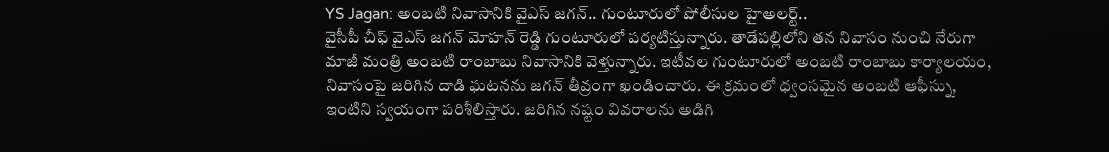YS Jagan: అంబటి నివాసానికి వైఎస్ జగన్.. గుంటూరులో పోలీసుల హైఅలర్ట్..
వైసీపీ చీఫ్ వైఎస్ జగన్ మోహన్ రెడ్డి గుంటూరులో పర్యటిస్తున్నారు. తాడేపల్లిలోని తన నివాసం నుంచి నేరుగా మాజీ మంత్రి అంబటి రాంబాబు నివాసానికి వెళ్తున్నారు. ఇటీవల గుంటూరులో అంబటి రాంబాబు కార్యాలయం, నివాసంపై జరిగిన దాడి ఘటనను జగన్ తీవ్రంగా ఖండించారు. ఈ క్రమంలో ధ్వంసమైన అంబటి ఆఫీస్ను, ఇంటిని స్వయంగా పరిశీలిస్తారు. జరిగిన నష్టం వివరాలను అడిగి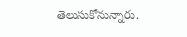తెలుసుకోనున్నారు.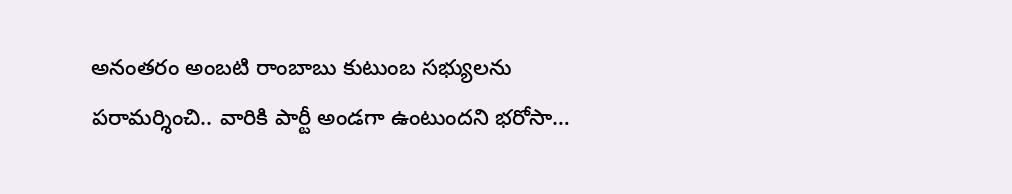అనంతరం అంబటి రాంబాబు కుటుంబ సభ్యులను పరామర్శించి.. వారికి పార్టీ అండగా ఉంటుందని భరోసా…